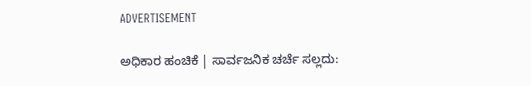ADVERTISEMENT

ಅಧಿಕಾರ ಹಂಚಿಕೆ | ಸಾರ್ವಜನಿಕ ಚರ್ಚೆ ಸಲ್ಲದು: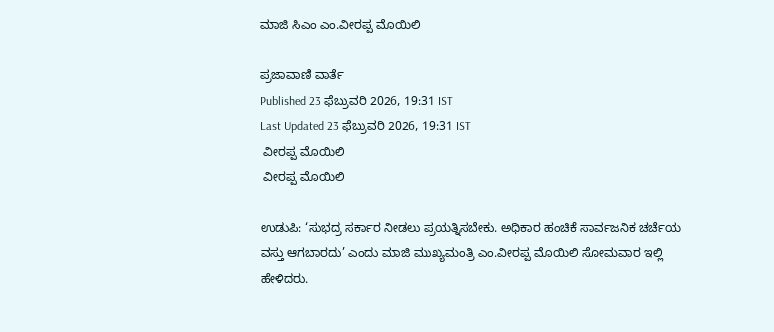ಮಾಜಿ ಸಿಎಂ ಎಂ.ವೀರಪ್ಪ ಮೊಯಿಲಿ

ಪ್ರಜಾವಾಣಿ ವಾರ್ತೆ
Published 23 ಫೆಬ್ರುವರಿ 2026, 19:31 IST
Last Updated 23 ಫೆಬ್ರುವರಿ 2026, 19:31 IST
 ವೀರಪ್ಪ ಮೊಯಿಲಿ
 ವೀರಪ್ಪ ಮೊಯಿಲಿ

ಉಡುಪಿ: ‘ಸುಭದ್ರ ಸರ್ಕಾರ ನೀಡಲು ಪ್ರಯತ್ನಿಸಬೇಕು. ಅಧಿಕಾರ ಹಂಚಿಕೆ ಸಾರ್ವಜನಿಕ ಚರ್ಚೆಯ ವಸ್ತು ಆಗಬಾರದು’ ಎಂದು ಮಾಜಿ ಮುಖ್ಯಮಂತ್ರಿ ಎಂ.ವೀರಪ್ಪ ಮೊಯಿಲಿ ಸೋಮವಾರ ಇಲ್ಲಿ ಹೇಳಿದರು.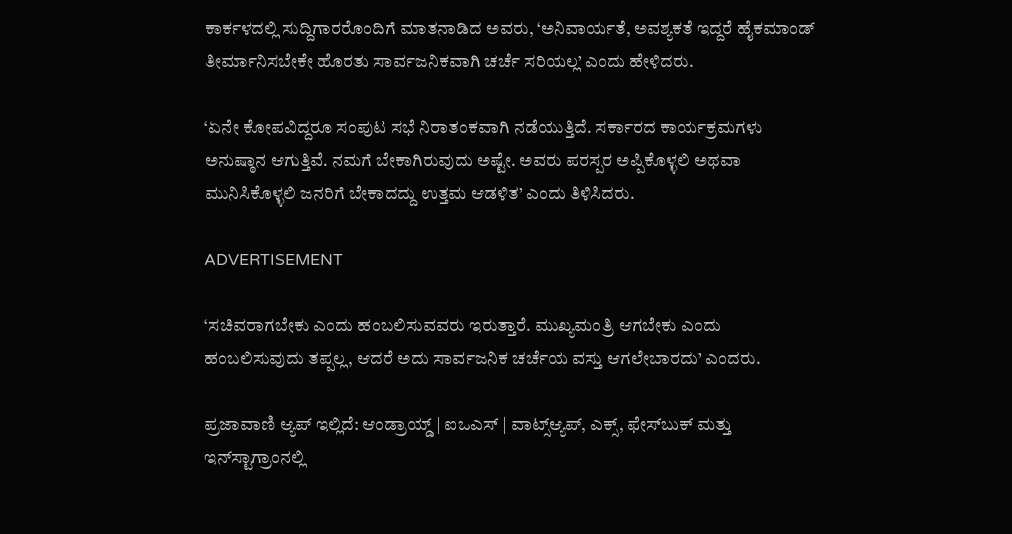ಕಾರ್ಕಳದಲ್ಲಿ ಸುದ್ದಿಗಾರರೊಂದಿಗೆ ಮಾತನಾಡಿದ ಅವರು, ‘ಅನಿವಾರ್ಯತೆ, ಅವಶ್ಯಕತೆ ಇದ್ದರೆ ಹೈಕಮಾಂಡ್ ತೀರ್ಮಾನಿಸಬೇಕೇ ಹೊರತು ಸಾರ್ವಜನಿಕವಾಗಿ ಚರ್ಚೆ ಸರಿಯಲ್ಲ’ ಎಂದು ಹೇಳಿದರು.

‘ಏನೇ ಕೋಪವಿದ್ದರೂ ಸಂಪುಟ ಸಭೆ ನಿರಾತಂಕವಾಗಿ ನಡೆಯುತ್ತಿದೆ. ಸರ್ಕಾರದ ಕಾರ್ಯಕ್ರಮಗಳು ಅನುಷ್ಠಾನ ಆಗುತ್ತಿವೆ. ನಮಗೆ ಬೇಕಾಗಿರುವುದು ಅಷ್ಟೇ. ಅವರು ಪರಸ್ಪರ ಅಪ್ಪಿಕೊಳ್ಳಲಿ ಅಥವಾ ಮುನಿಸಿಕೊಳ್ಳಲಿ ಜನರಿಗೆ ಬೇಕಾದದ್ದು ಉತ್ತಮ ಆಡಳಿತ’ ಎಂದು ತಿಳಿಸಿದರು.

ADVERTISEMENT

‘ಸಚಿವರಾಗಬೇಕು ಎಂದು ಹಂಬಲಿಸುವವರು ಇರುತ್ತಾರೆ. ಮುಖ್ಯಮಂತ್ರಿ ಆಗಬೇಕು ಎಂದು ಹಂಬಲಿಸುವುದು ತಪ್ಪಲ್ಲ, ಆದರೆ ಅದು ಸಾರ್ವಜನಿಕ ಚರ್ಚೆಯ ವಸ್ತು ಆಗಲೇಬಾರದು’ ಎಂದರು.

ಪ್ರಜಾವಾಣಿ ಆ್ಯಪ್ ಇಲ್ಲಿದೆ: ಆಂಡ್ರಾಯ್ಡ್ | ಐಒಎಸ್ | ವಾಟ್ಸ್ಆ್ಯಪ್, ಎಕ್ಸ್, ಫೇಸ್‌ಬುಕ್ ಮತ್ತು ಇನ್‌ಸ್ಟಾಗ್ರಾಂನಲ್ಲಿ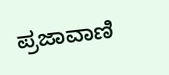ಪ್ರಜಾವಾಣಿ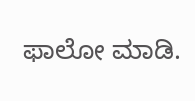ಫಾಲೋ ಮಾಡಿ.